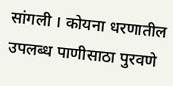सांगली । कोयना धरणातील उपलब्ध पाणीसाठा पुरवणे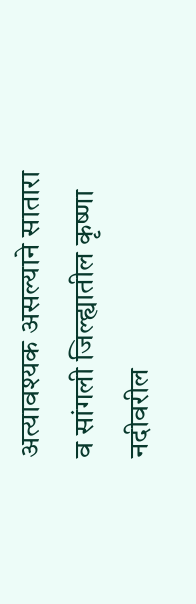अत्यावश्यक असल्याने सातारा व सांगली जिल्ह्यातील कृष्णा नदीवरील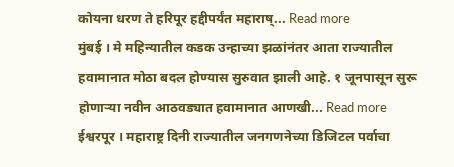कोयना धरण ते हरिपूर हद्दीपर्यंत महाराष्... Read more
मुंबई । मे महिन्यातील कडक उन्हाच्या झळांनंतर आता राज्यातील हवामानात मोठा बदल होण्यास सुरुवात झाली आहे. १ जूनपासून सुरू होणाऱ्या नवीन आठवड्यात हवामानात आणखी... Read more
ईश्वरपूर । महाराष्ट्र दिनी राज्यातील जनगणनेच्या डिजिटल पर्वाचा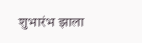शुभारंभ झाला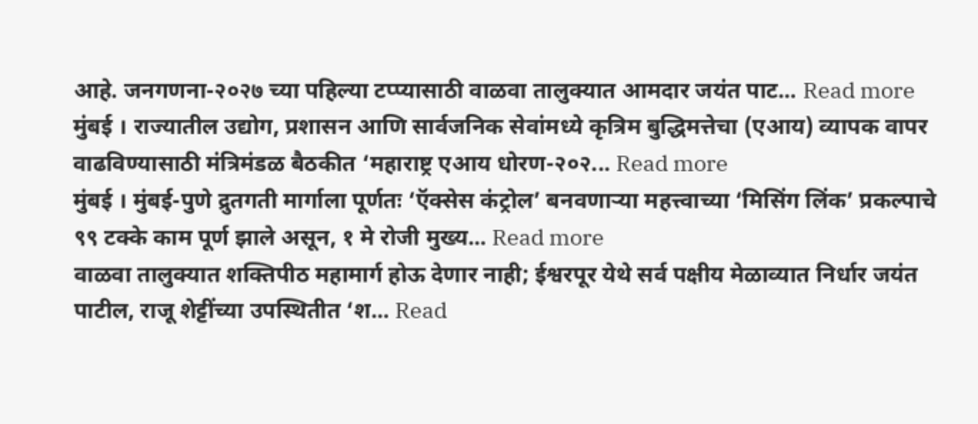आहे. जनगणना-२०२७ च्या पहिल्या टप्प्यासाठी वाळवा तालुक्यात आमदार जयंत पाट... Read more
मुंबई । राज्यातील उद्योग, प्रशासन आणि सार्वजनिक सेवांमध्ये कृत्रिम बुद्धिमत्तेचा (एआय) व्यापक वापर वाढविण्यासाठी मंत्रिमंडळ बैठकीत ‘महाराष्ट्र एआय धोरण-२०२... Read more
मुंबई । मुंबई-पुणे द्रुतगती मार्गाला पूर्णतः ‘ऍक्सेस कंट्रोल’ बनवणाऱ्या महत्त्वाच्या ‘मिसिंग लिंक’ प्रकल्पाचे ९९ टक्के काम पूर्ण झाले असून, १ मे रोजी मुख्य... Read more
वाळवा तालुक्यात शक्तिपीठ महामार्ग होऊ देणार नाही; ईश्वरपूर येथे सर्व पक्षीय मेळाव्यात निर्धार जयंत पाटील, राजू शेट्टींच्या उपस्थितीत ‘श... Read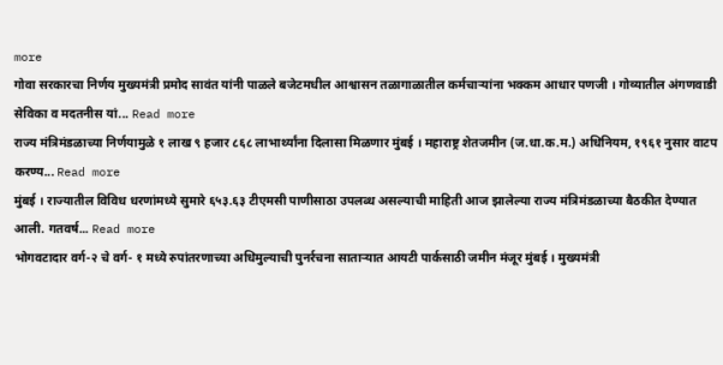more
गोवा सरकारचा निर्णय मुख्यमंत्री प्रमोद सावंत यांनी पाळले बजेटमधील आश्वासन तळागाळातील कर्मचाऱ्यांना भक्कम आधार पणजी । गोव्यातील अंगणवाडी सेविका व मदतनीस यां... Read more
राज्य मंत्रिमंडळाच्या निर्णयामुळे १ लाख ९ हजार ८६८ लाभार्थ्यांना दिलासा मिळणार मुंबई । महाराष्ट्र शेतजमीन (ज.धा.क.म.) अधिनियम, १९६१ नुसार वाटप करण्य... Read more
मुंबई । राज्यातील विविध धरणांमध्ये सुमारे ६५३.६३ टीएमसी पाणीसाठा उपलब्ध असल्याची माहिती आज झालेल्या राज्य मंत्रिमंडळाच्या बैठकीत देण्यात आली. गतवर्ष... Read more
भोगवटादार वर्ग-२ चे वर्ग- १ मध्ये रुपांतरणाच्या अधिमुल्याची पुनर्रचना साताऱ्यात आयटी पार्कसाठी जमीन मंजूर मुंबई । मुख्यमंत्री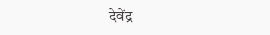देवेंद्र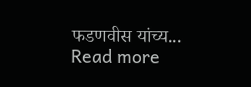फडणवीस यांच्य... Read more